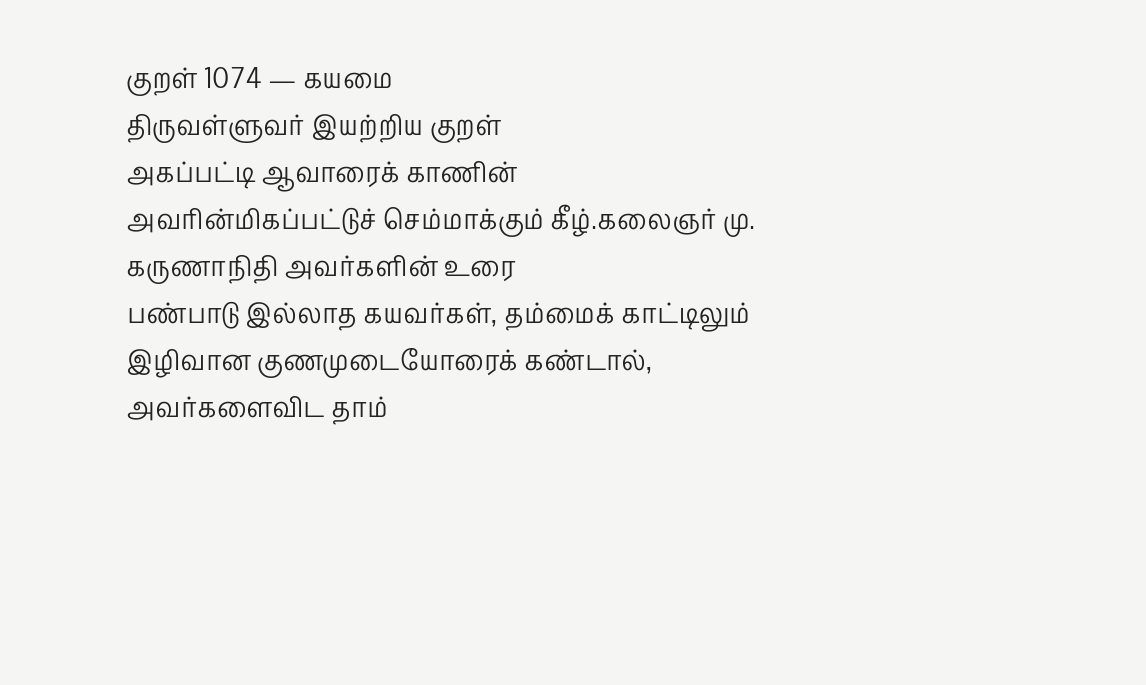குறள் 1074 — கயமை
திருவள்ளுவர் இயற்றிய குறள்
அகப்பட்டி ஆவாரைக் காணின் அவரின்மிகப்பட்டுச் செம்மாக்கும் கீழ்.கலைஞர் மு. கருணாநிதி அவர்களின் உரை
பண்பாடு இல்லாத கயவர்கள், தம்மைக் காட்டிலும் இழிவான குணமுடையோரைக் கண்டால், அவர்களைவிட தாம்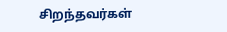சிறந்தவர்கள்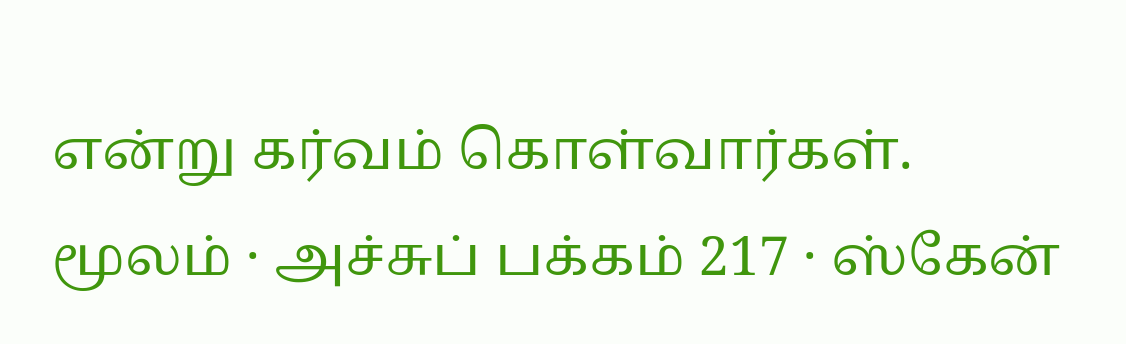என்று கர்வம் கொள்வார்கள்.
மூலம் · அச்சுப் பக்கம் 217 · ஸ்கேன்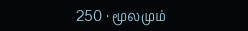250 · மூலமும்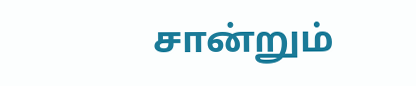சான்றும்